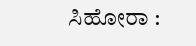ಸಿಹೋರಾ :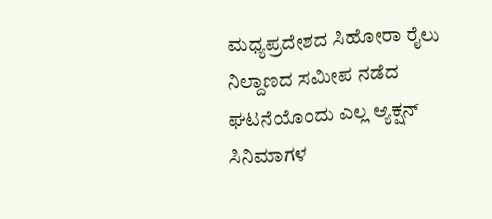ಮಧ್ಯಪ್ರದೇಶದ ಸಿಹೋರಾ ರೈಲು ನಿಲ್ದಾಣದ ಸಮೀಪ ನಡೆದ ಘಟನೆಯೊಂದು ಎಲ್ಲ ಆ್ಯಕ್ಷನ್ ಸಿನಿಮಾಗಳ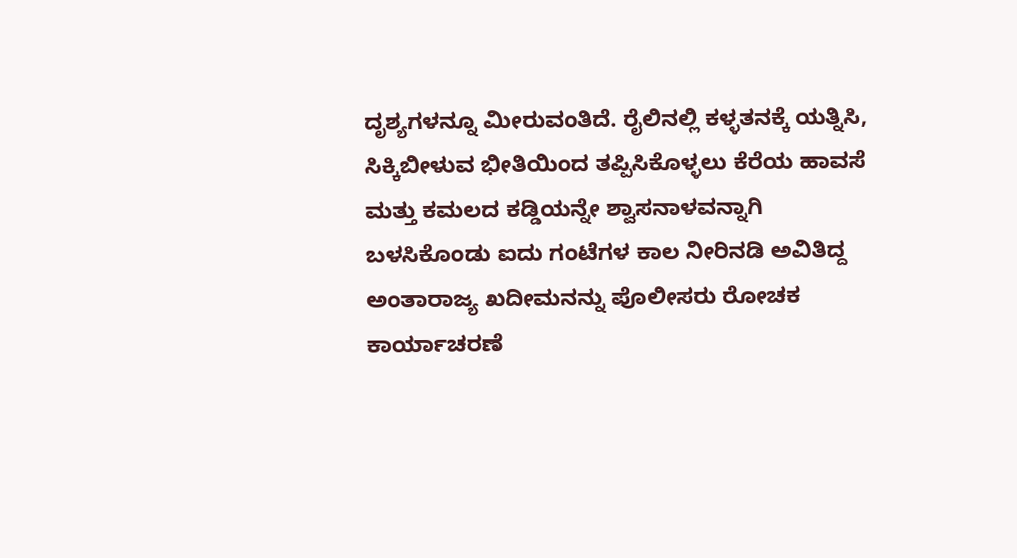ದೃಶ್ಯಗಳನ್ನೂ ಮೀರುವಂತಿದೆ. ರೈಲಿನಲ್ಲಿ ಕಳ್ಳತನಕ್ಕೆ ಯತ್ನಿಸಿ, ಸಿಕ್ಕಿಬೀಳುವ ಭೀತಿಯಿಂದ ತಪ್ಪಿಸಿಕೊಳ್ಳಲು ಕೆರೆಯ ಹಾವಸೆ ಮತ್ತು ಕಮಲದ ಕಡ್ಡಿಯನ್ನೇ ಶ್ವಾಸನಾಳವನ್ನಾಗಿ ಬಳಸಿಕೊಂಡು ಐದು ಗಂಟೆಗಳ ಕಾಲ ನೀರಿನಡಿ ಅವಿತಿದ್ದ ಅಂತಾರಾಜ್ಯ ಖದೀಮನನ್ನು ಪೊಲೀಸರು ರೋಚಕ ಕಾರ್ಯಾಚರಣೆ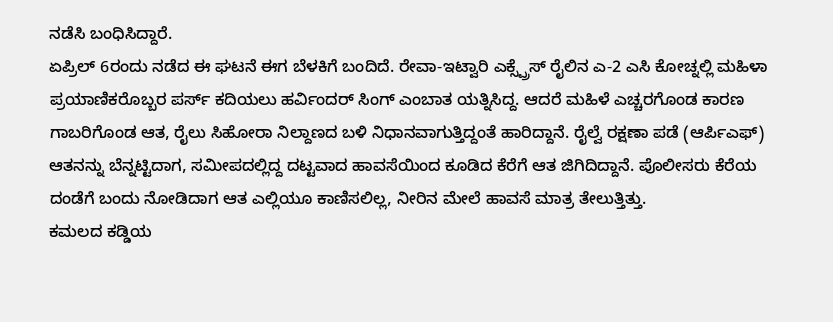ನಡೆಸಿ ಬಂಧಿಸಿದ್ದಾರೆ.
ಏಪ್ರಿಲ್ 6ರಂದು ನಡೆದ ಈ ಘಟನೆ ಈಗ ಬೆಳಕಿಗೆ ಬಂದಿದೆ. ರೇವಾ-ಇಟ್ವಾರಿ ಎಕ್ಸ್ಪ್ರೆಸ್ ರೈಲಿನ ಎ-2 ಎಸಿ ಕೋಚ್ನಲ್ಲಿ ಮಹಿಳಾ ಪ್ರಯಾಣಿಕರೊಬ್ಬರ ಪರ್ಸ್ ಕದಿಯಲು ಹರ್ವಿಂದರ್ ಸಿಂಗ್ ಎಂಬಾತ ಯತ್ನಿಸಿದ್ದ. ಆದರೆ ಮಹಿಳೆ ಎಚ್ಚರಗೊಂಡ ಕಾರಣ ಗಾಬರಿಗೊಂಡ ಆತ, ರೈಲು ಸಿಹೋರಾ ನಿಲ್ದಾಣದ ಬಳಿ ನಿಧಾನವಾಗುತ್ತಿದ್ದಂತೆ ಹಾರಿದ್ದಾನೆ. ರೈಲ್ವೆ ರಕ್ಷಣಾ ಪಡೆ (ಆರ್ಪಿಎಫ್) ಆತನನ್ನು ಬೆನ್ನಟ್ಟಿದಾಗ, ಸಮೀಪದಲ್ಲಿದ್ದ ದಟ್ಟವಾದ ಹಾವಸೆಯಿಂದ ಕೂಡಿದ ಕೆರೆಗೆ ಆತ ಜಿಗಿದಿದ್ದಾನೆ. ಪೊಲೀಸರು ಕೆರೆಯ ದಂಡೆಗೆ ಬಂದು ನೋಡಿದಾಗ ಆತ ಎಲ್ಲಿಯೂ ಕಾಣಿಸಲಿಲ್ಲ, ನೀರಿನ ಮೇಲೆ ಹಾವಸೆ ಮಾತ್ರ ತೇಲುತ್ತಿತ್ತು.
ಕಮಲದ ಕಡ್ಡಿಯ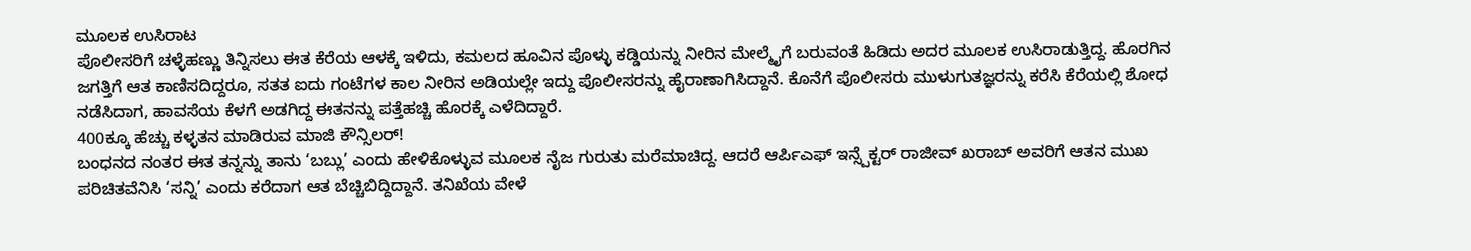ಮೂಲಕ ಉಸಿರಾಟ
ಪೊಲೀಸರಿಗೆ ಚಳ್ಳೆಹಣ್ಣು ತಿನ್ನಿಸಲು ಈತ ಕೆರೆಯ ಆಳಕ್ಕೆ ಇಳಿದು, ಕಮಲದ ಹೂವಿನ ಪೊಳ್ಳು ಕಡ್ಡಿಯನ್ನು ನೀರಿನ ಮೇಲ್ಮೈಗೆ ಬರುವಂತೆ ಹಿಡಿದು ಅದರ ಮೂಲಕ ಉಸಿರಾಡುತ್ತಿದ್ದ. ಹೊರಗಿನ ಜಗತ್ತಿಗೆ ಆತ ಕಾಣಿಸದಿದ್ದರೂ, ಸತತ ಐದು ಗಂಟೆಗಳ ಕಾಲ ನೀರಿನ ಅಡಿಯಲ್ಲೇ ಇದ್ದು ಪೊಲೀಸರನ್ನು ಹೈರಾಣಾಗಿಸಿದ್ದಾನೆ. ಕೊನೆಗೆ ಪೊಲೀಸರು ಮುಳುಗುತಜ್ಞರನ್ನು ಕರೆಸಿ ಕೆರೆಯಲ್ಲಿ ಶೋಧ ನಡೆಸಿದಾಗ, ಹಾವಸೆಯ ಕೆಳಗೆ ಅಡಗಿದ್ದ ಈತನನ್ನು ಪತ್ತೆಹಚ್ಚಿ ಹೊರಕ್ಕೆ ಎಳೆದಿದ್ದಾರೆ.
400ಕ್ಕೂ ಹೆಚ್ಚು ಕಳ್ಳತನ ಮಾಡಿರುವ ಮಾಜಿ ಕೌನ್ಸಿಲರ್!
ಬಂಧನದ ನಂತರ ಈತ ತನ್ನನ್ನು ತಾನು ‘ಬಬ್ಲು’ ಎಂದು ಹೇಳಿಕೊಳ್ಳುವ ಮೂಲಕ ನೈಜ ಗುರುತು ಮರೆಮಾಚಿದ್ದ. ಆದರೆ ಆರ್ಪಿಎಫ್ ಇನ್ಸ್ಪೆಕ್ಟರ್ ರಾಜೀವ್ ಖರಾಬ್ ಅವರಿಗೆ ಆತನ ಮುಖ ಪರಿಚಿತವೆನಿಸಿ ‘ಸನ್ನಿ’ ಎಂದು ಕರೆದಾಗ ಆತ ಬೆಚ್ಚಿಬಿದ್ದಿದ್ದಾನೆ. ತನಿಖೆಯ ವೇಳೆ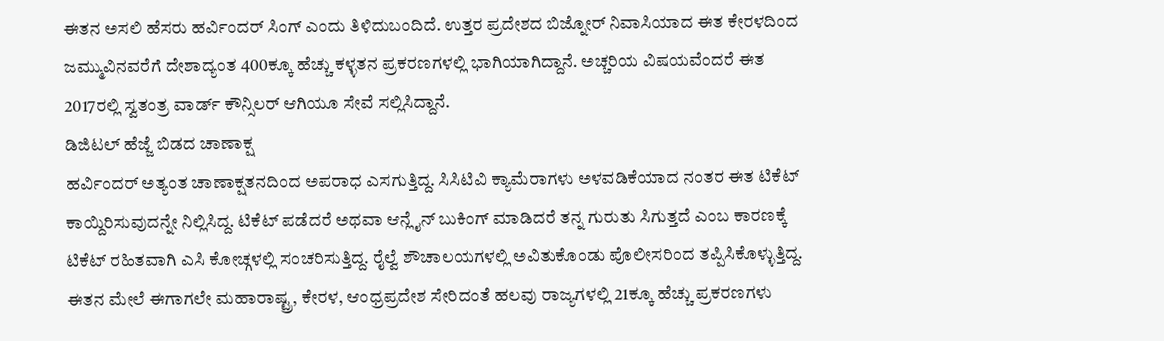ಈತನ ಅಸಲಿ ಹೆಸರು ಹರ್ವಿಂದರ್ ಸಿಂಗ್ ಎಂದು ತಿಳಿದುಬಂದಿದೆ. ಉತ್ತರ ಪ್ರದೇಶದ ಬಿಜ್ನೋರ್ ನಿವಾಸಿಯಾದ ಈತ ಕೇರಳದಿಂದ ಜಮ್ಮುವಿನವರೆಗೆ ದೇಶಾದ್ಯಂತ 400ಕ್ಕೂ ಹೆಚ್ಚು ಕಳ್ಳತನ ಪ್ರಕರಣಗಳಲ್ಲಿ ಭಾಗಿಯಾಗಿದ್ದಾನೆ. ಅಚ್ಚರಿಯ ವಿಷಯವೆಂದರೆ ಈತ 2017ರಲ್ಲಿ ಸ್ವತಂತ್ರ ವಾರ್ಡ್ ಕೌನ್ಸಿಲರ್ ಆಗಿಯೂ ಸೇವೆ ಸಲ್ಲಿಸಿದ್ದಾನೆ.
ಡಿಜಿಟಲ್ ಹೆಜ್ಜೆ ಬಿಡದ ಚಾಣಾಕ್ಷ
ಹರ್ವಿಂದರ್ ಅತ್ಯಂತ ಚಾಣಾಕ್ಷತನದಿಂದ ಅಪರಾಧ ಎಸಗುತ್ತಿದ್ದ. ಸಿಸಿಟಿವಿ ಕ್ಯಾಮೆರಾಗಳು ಅಳವಡಿಕೆಯಾದ ನಂತರ ಈತ ಟಿಕೆಟ್ ಕಾಯ್ದಿರಿಸುವುದನ್ನೇ ನಿಲ್ಲಿಸಿದ್ದ. ಟಿಕೆಟ್ ಪಡೆದರೆ ಅಥವಾ ಆನ್ಲೈನ್ ಬುಕಿಂಗ್ ಮಾಡಿದರೆ ತನ್ನ ಗುರುತು ಸಿಗುತ್ತದೆ ಎಂಬ ಕಾರಣಕ್ಕೆ ಟಿಕೆಟ್ ರಹಿತವಾಗಿ ಎಸಿ ಕೋಚ್ಗಳಲ್ಲಿ ಸಂಚರಿಸುತ್ತಿದ್ದ. ರೈಲ್ವೆ ಶೌಚಾಲಯಗಳಲ್ಲಿ ಅವಿತುಕೊಂಡು ಪೊಲೀಸರಿಂದ ತಪ್ಪಿಸಿಕೊಳ್ಳುತ್ತಿದ್ದ. ಈತನ ಮೇಲೆ ಈಗಾಗಲೇ ಮಹಾರಾಷ್ಟ್ರ, ಕೇರಳ, ಆಂಧ್ರಪ್ರದೇಶ ಸೇರಿದಂತೆ ಹಲವು ರಾಜ್ಯಗಳಲ್ಲಿ 21ಕ್ಕೂ ಹೆಚ್ಚು ಪ್ರಕರಣಗಳು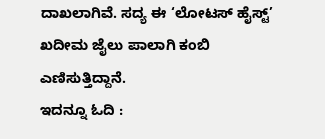ದಾಖಲಾಗಿವೆ. ಸದ್ಯ ಈ ‘ಲೋಟಸ್ ಹೈಸ್ಟ್’ ಖದೀಮ ಜೈಲು ಪಾಲಾಗಿ ಕಂಬಿ ಎಣಿಸುತ್ತಿದ್ದಾನೆ.
ಇದನ್ನೂ ಓದಿ :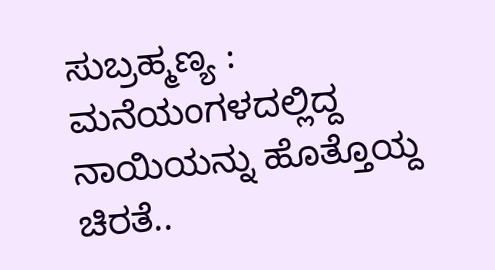ಸುಬ್ರಹ್ಮಣ್ಯ : ಮನೆಯಂಗಳದಲ್ಲಿದ್ದ ನಾಯಿಯನ್ನು ಹೊತ್ತೊಯ್ದ ಚಿರತೆ..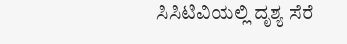ಸಿಸಿಟಿವಿಯಲ್ಲಿ ದೃಶ್ಯ ಸೆರೆ